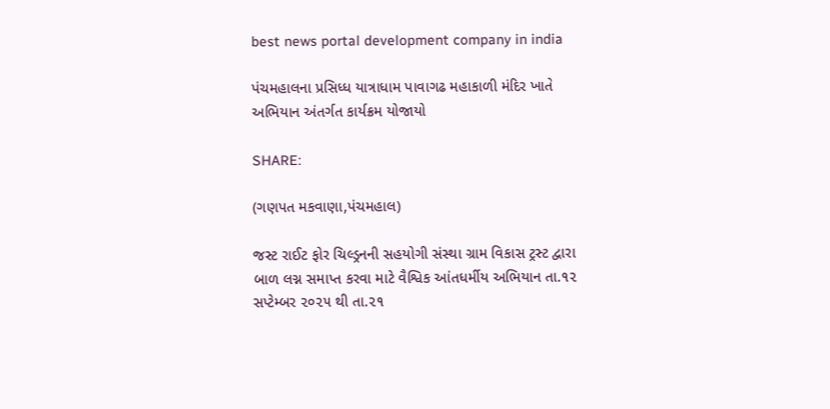best news portal development company in india

પંચમહાલના પ્રસિધ્ધ યાત્રાધામ પાવાગઢ મહાકાળી મંદિર ખાતે અભિયાન અંતર્ગત કાર્યક્રમ યોજાયો

SHARE:

(ગણપત મકવાણા,પંચમહાલ)

જસ્ટ રાઈટ ફોર ચિલ્ડ્રનની સહયોગી સંસ્થા ગ્રામ વિકાસ ટ્રસ્ટ દ્વારા બાળ લગ્ન સમાપ્ત કરવા માટે વૈશ્વિક આંતધર્મીય અભિયાન તા.૧૨ સપ્ટેમ્બર ૨૦૨૫ થી તા.૨૧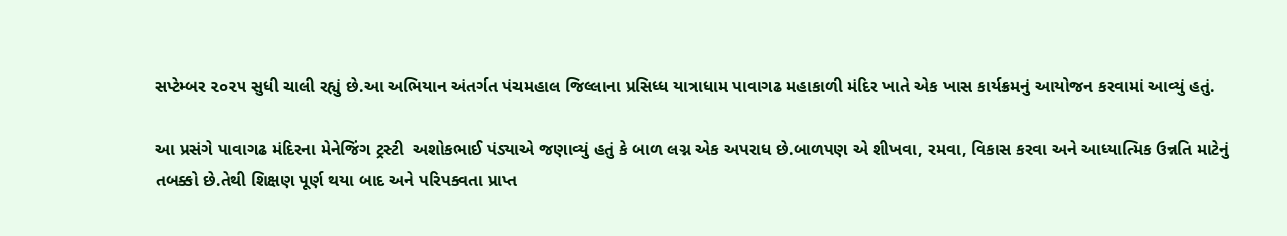સપ્ટેમ્બર ૨૦૨૫ સુધી ચાલી રહ્યું છે.આ અભિયાન અંતર્ગત પંચમહાલ જિલ્લાના પ્રસિધ્ધ યાત્રાધામ પાવાગઢ મહાકાળી મંદિર ખાતે એક ખાસ કાર્યક્રમનું આયોજન કરવામાં આવ્યું હતું.

આ પ્રસંગે પાવાગઢ મંદિરના મેનેજિંગ ટ્રસ્ટી  અશોકભાઈ પંડ્યાએ જણાવ્યું હતું કે બાળ લગ્ન એક અપરાધ છે.બાળપણ એ શીખવા, રમવા, વિકાસ કરવા અને આધ્યાત્મિક ઉન્નતિ માટેનું તબક્કો છે.તેથી શિક્ષણ પૂર્ણ થયા બાદ અને પરિપક્વતા પ્રાપ્ત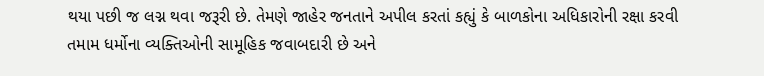થયા પછી જ લગ્ન થવા જરૂરી છે. તેમણે જાહેર જનતાને અપીલ કરતાં કહ્યું કે બાળકોના અધિકારોની રક્ષા કરવી તમામ ધર્મોના વ્યક્તિઓની સામૂહિક જવાબદારી છે અને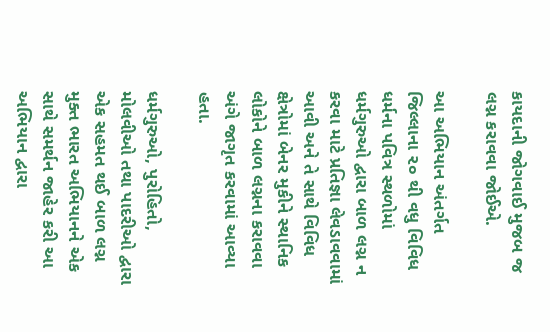કાયદાની જોગવાઈ મુજબ જ લગ્ન કરાવવા જોઈએ.

આ અભિયાન અંતર્ગત જિલ્લાના ૨૦ થી વધુ વિવિધ ધર્મના પવિત્ર સ્થળોમાં ધર્મગુરુઓ દ્વારા બાળ લગ્ન ન કરવા માટે પ્રતિજ્ઞા લેવડાવવામાં આવી અને તે સાથે વિવિધ ક્ષેત્રોમાં બેનર મુકીને સ્થાનિક લોકોને બાળ લગ્નના કરાવવા અંગે જાગૃત કરવામાં આવ્યા હતા.

ધર્મગુરુઓ, પુરોહિતો, મોલવીઓ તથા પાદરીઓ દ્વારા એક સહમત થઈ બાળ લગ્ન મુક્ત ભારત અભિયાનને એક સાથે સમર્થન જાહેર કરી આ અભિયાન દ્વારા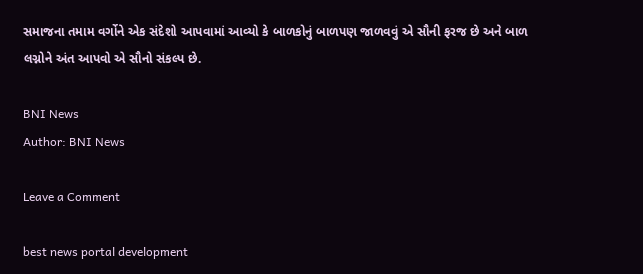સમાજના તમામ વર્ગોને એક સંદેશો આપવામાં આવ્યો કે બાળકોનું બાળપણ જાળવવું એ સૌની ફરજ છે અને બાળ લગ્નોને અંત આપવો એ સૌનો સંકલ્પ છે.

BNI News
Author: BNI News

Leave a Comment

best news portal development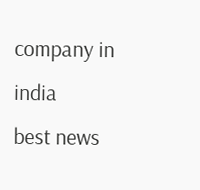company in india
best news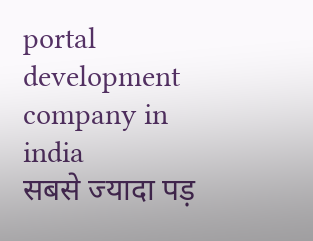portal development company in india
सबसे ज्यादा पड़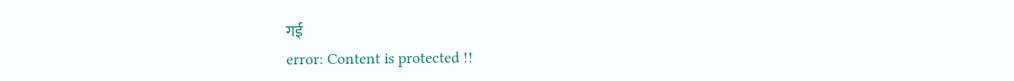गई
error: Content is protected !!